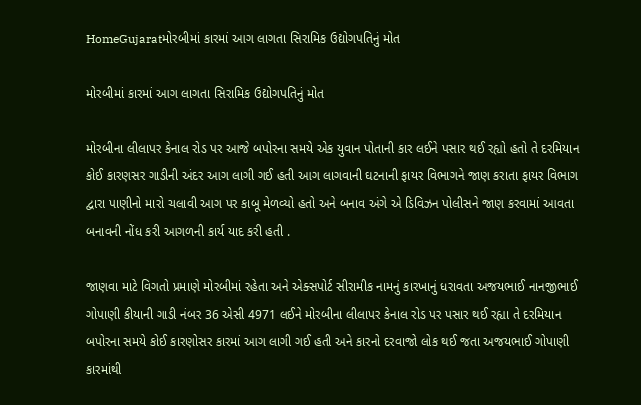HomeGujaratમોરબીમાં કારમાં આગ લાગતા સિરામિક ઉદ્યોગપતિનું મોત

મોરબીમાં કારમાં આગ લાગતા સિરામિક ઉદ્યોગપતિનું મોત

મોરબીના લીલાપર કેનાલ રોડ પર આજે બપોરના સમયે એક યુવાન પોતાની કાર લઈને પસાર થઈ રહ્યો હતો તે દરમિયાન કોઈ કારણસર ગાડીની અંદર આગ લાગી ગઈ હતી આગ લાગવાની ઘટનાની ફાયર વિભાગને જાણ કરાતા ફાયર વિભાગ દ્વારા પાણીનો મારો ચલાવી આગ પર કાબૂ મેળવ્યો હતો અને બનાવ અંગે એ ડિવિઝન પોલીસને જાણ કરવામાં આવતા બનાવની નોંધ કરી આગળની કાર્ય યાદ કરી હતી .

જાણવા માટે વિગતો પ્રમાણે મોરબીમાં રહેતા અને એક્સપોર્ટ સીરામીક નામનું કારખાનું ધરાવતા અજયભાઈ નાનજીભાઈ ગોપાણી કીયાની ગાડી નંબર 36 એસી 4971 લઈને મોરબીના લીલાપર કેનાલ રોડ પર પસાર થઈ રહ્યા તે દરમિયાન બપોરના સમયે કોઈ કારણોસર કારમાં આગ લાગી ગઈ હતી અને કારનો દરવાજો લોક થઈ જતા અજયભાઈ ગોપાણી કારમાંથી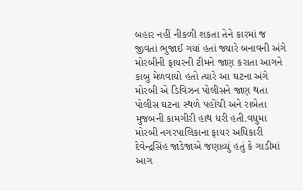બહાર નહીં નીકળી શકતા તેને કારમાં જ જીવતાં ભુજાઈ ગયાં હતાં જ્યારે બનાવની અંગે મોરબીની ફાયરની ટીમને જાણ કરાતા આગને કાબુ મેળવાયો હતો ત્યારે આ ઘટના અંગે મોરબી એ ડિવિઝન પોલીસને જાણ થતા પોલીસ ઘટના સ્થળે પહોંચી અને રાબેતા મુજબની કામગીરી હાથ ધરી હતી.વધુમા મોરબી નગરપાલિકાના ફાયર અધિકારી દેવેન્દ્રસિંહ જાડેજાએ જણાવ્યું હતું કે ગાડીમાં આગ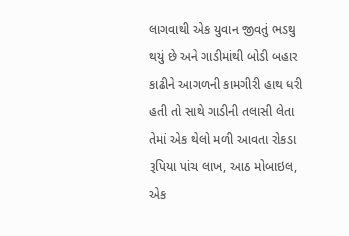લાગવાથી એક યુવાન જીવતું ભડથુ થયું છે અને ગાડીમાંથી બોડી બહાર કાઢીને આગળની કામગીરી હાથ ધરી હતી તો સાથે ગાડીની તલાસી લેતા તેમાં એક થેલો મળી આવતા રોકડા રૂપિયા પાંચ લાખ, આઠ મોબાઇલ, એક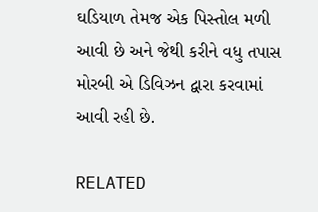ઘડિયાળ તેમજ એક પિસ્તોલ મળી આવી છે અને જેથી કરીને વધુ તપાસ મોરબી એ ડિવિઝન દ્વારા કરવામાં આવી રહી છે.

RELATED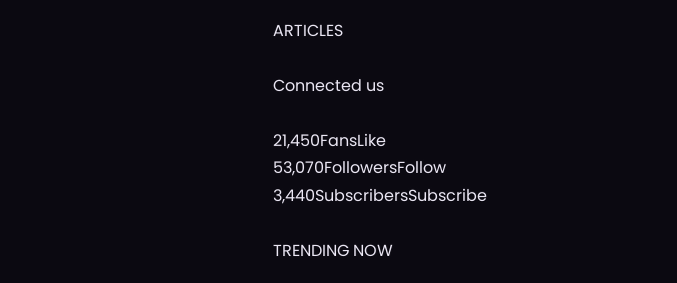ARTICLES

Connected us

21,450FansLike
53,070FollowersFollow
3,440SubscribersSubscribe

TRENDING NOW